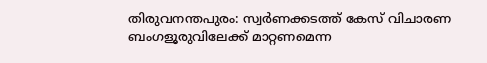തിരുവനന്തപുരം: സ്വർണക്കടത്ത് കേസ് വിചാരണ ബംഗളൂരുവിലേക്ക് മാറ്റണമെന്ന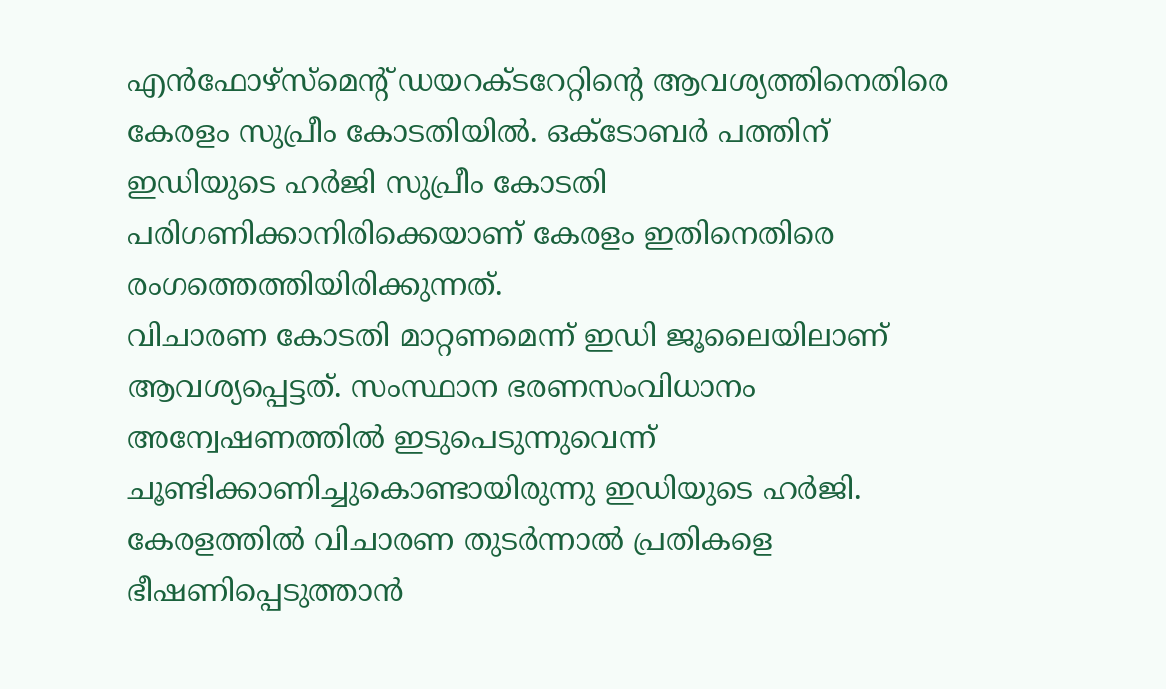എൻഫോഴ്സ്മെന്റ് ഡയറക്ടറേറ്റിന്റെ ആവശ്യത്തിനെതിരെ കേരളം സുപ്രീം കോടതിയിൽ. ഒക്ടോബർ പത്തിന് ഇഡിയുടെ ഹർജി സുപ്രീം കോടതി പരിഗണിക്കാനിരിക്കെയാണ് കേരളം ഇതിനെതിരെ രംഗത്തെത്തിയിരിക്കുന്നത്.
വിചാരണ കോടതി മാറ്റണമെന്ന് ഇഡി ജൂലൈയിലാണ് ആവശ്യപ്പെട്ടത്. സംസ്ഥാന ഭരണസംവിധാനം അന്വേഷണത്തിൽ ഇടുപെടുന്നുവെന്ന് ചൂണ്ടിക്കാണിച്ചുകൊണ്ടായിരുന്നു ഇഡിയുടെ ഹർജി. കേരളത്തിൽ വിചാരണ തുടർന്നാൽ പ്രതികളെ ഭീഷണിപ്പെടുത്താൻ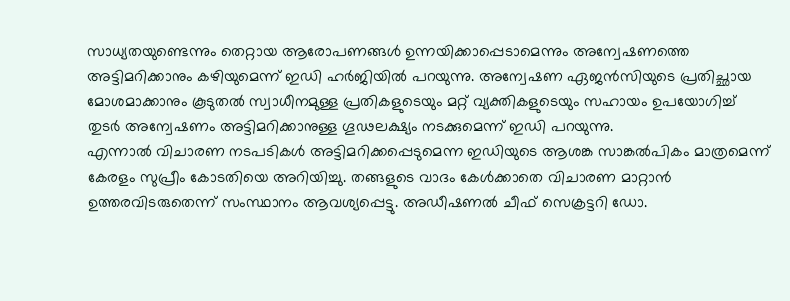സാധ്യതയുണ്ടെന്നും തെറ്റായ ആരോപണങ്ങൾ ഉന്നയിക്കാപ്പെടാമെന്നും അന്വേഷണത്തെ അട്ടിമറിക്കാനും കഴിയുമെന്ന് ഇഡി ഹർജിയിൽ പറയുന്നു. അന്വേഷണ ഏജൻസിയുടെ പ്രതിച്ഛായ മോശമാക്കാനും കൂടുതൽ സ്വാധീനമുള്ള പ്രതികളുടെയും മറ്റ് വ്യക്തികളുടെയും സഹായം ഉപയോഗിച്ച് തുടർ അന്വേഷണം അട്ടിമറിക്കാനുള്ള ഗൂഢലക്ഷ്യം നടക്കുമെന്ന് ഇഡി പറയുന്നു.
എന്നാൽ വിചാരണ നടപടികൾ അട്ടിമറിക്കപ്പെടുമെന്ന ഇഡിയുടെ ആശങ്ക സാങ്കൽപികം മാത്രമെന്ന് കേരളം സുപ്രീം കോടതിയെ അറിയിച്ചു. തങ്ങളുടെ വാദം കേൾക്കാതെ വിചാരണ മാറ്റാൻ ഉത്തരവിടരുതെന്ന് സംസ്ഥാനം ആവശ്യപ്പെട്ടു. അഡീഷണൽ ചീഫ് സെക്രട്ടറി ഡോ.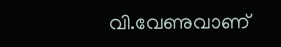വി.വേണുവാണ്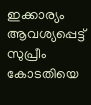ഇക്കാര്യം ആവശ്യപ്പെട്ട് സുപ്രീം കോടതിയെ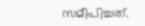സമീപിച്ചത്.